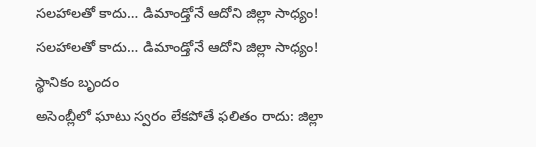సలహాలతో కాదు… డిమాండ్తోనే ఆదోని జిల్లా సాధ్యం!
సలహాలతో కాదు… డిమాండ్తోనే ఆదోని జిల్లా సాధ్యం!
స్థానికం బృందం
అసెంబ్లీలో ఘాటు స్వరం లేకపోతే ఫలితం రాదు: జిల్లా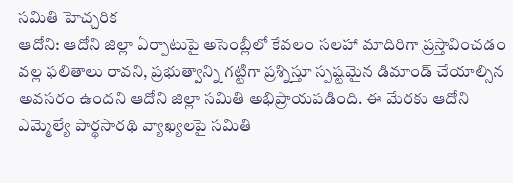సమితి హెచ్చరిక
ఆదోని: ఆదోని జిల్లా ఏర్పాటుపై అసెంబ్లీలో కేవలం సలహా మాదిరిగా ప్రస్తావించడం వల్ల ఫలితాలు రావని, ప్రభుత్వాన్ని గట్టిగా ప్రశ్నిస్తూ స్పష్టమైన డిమాండ్ చేయాల్సిన అవసరం ఉందని ఆదోని జిల్లా సమితి అభిప్రాయపడింది. ఈ మేరకు ఆదోని ఎమ్మెల్యే పార్థసారథి వ్యాఖ్యలపై సమితి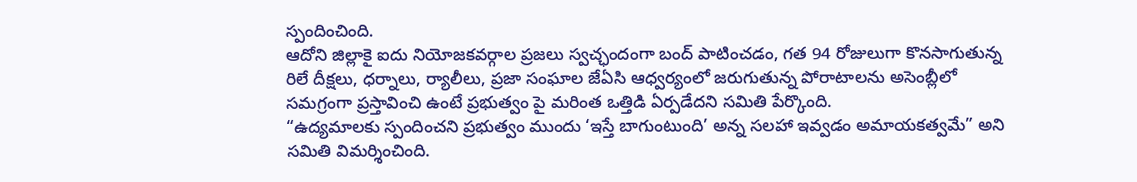స్పందించింది.
ఆదోని జిల్లాకై ఐదు నియోజకవర్గాల ప్రజలు స్వచ్ఛందంగా బంద్ పాటించడం, గత 94 రోజులుగా కొనసాగుతున్న రిలే దీక్షలు, ధర్నాలు, ర్యాలీలు, ప్రజా సంఘాల జేఏసి ఆధ్వర్యంలో జరుగుతున్న పోరాటాలను అసెంబ్లీలో సమగ్రంగా ప్రస్తావించి ఉంటే ప్రభుత్వం పై మరింత ఒత్తిడి ఏర్పడేదని సమితి పేర్కొంది.
“ఉద్యమాలకు స్పందించని ప్రభుత్వం ముందు ‘ఇస్తే బాగుంటుంది’ అన్న సలహా ఇవ్వడం అమాయకత్వమే” అని సమితి విమర్శించింది.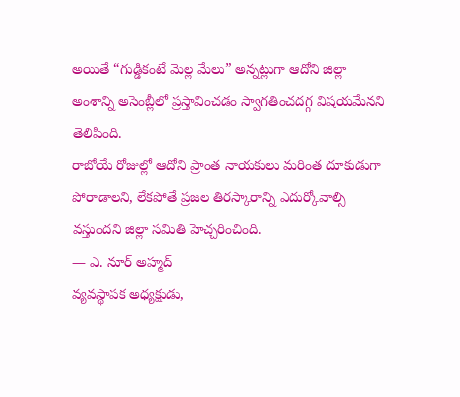అయితే “గుడ్డికంటే మెల్ల మేలు” అన్నట్లుగా ఆదోని జిల్లా అంశాన్ని అసెంబ్లీలో ప్రస్తావించడం స్వాగతించదగ్గ విషయమేనని తెలిపింది.
రాబోయే రోజుల్లో ఆదోని ప్రాంత నాయకులు మరింత దూకుడుగా పోరాడాలని, లేకపోతే ప్రజల తిరస్కారాన్ని ఎదుర్కోవాల్సి వస్తుందని జిల్లా సమితి హెచ్చరించింది.
— ఎ. నూర్ అహ్మద్
వ్యవస్థాపక అధ్యక్షుడు,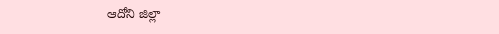ఆదోని జిల్లా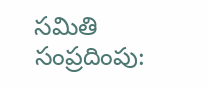సమితి
సంప్రదింపు: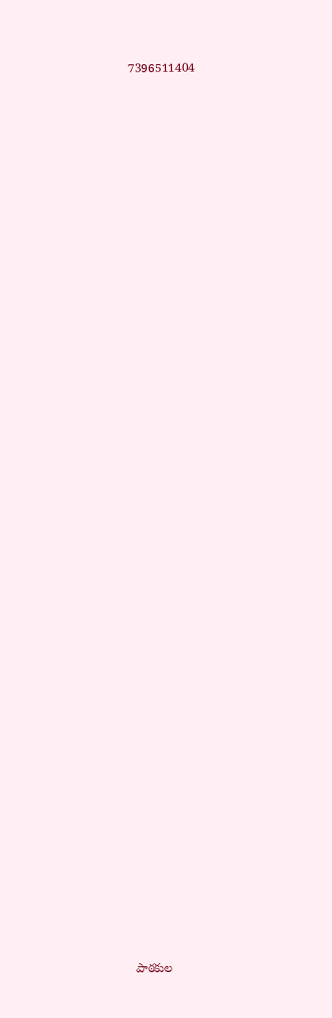7396511404

















































పాఠకుల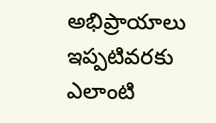అభిప్రాయాలు
ఇప్పటివరకు ఎలాంటి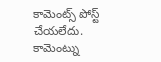కామెంట్స్ పోస్ట్ చేయలేదు.
కామెంట్ను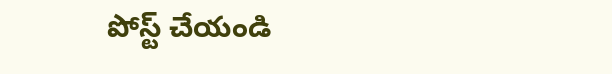పోస్ట్ చేయండి